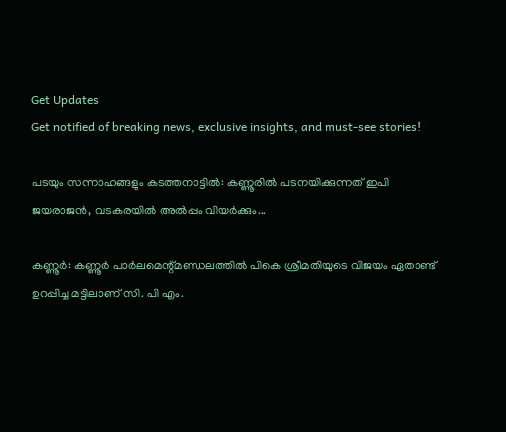Get Updates
Get notified of breaking news, exclusive insights, and must-see stories!

പടയും സന്നാഹങ്ങളും കടത്തനാട്ടില്‍: കണ്ണൂരില്‍ പടനയിക്കുന്നത് ഇപി ജയരാജൻ, വടകരയിൽ അൽപ്പം വിയർക്കും...

കണ്ണൂര്‍: കണ്ണൂര്‍ പാര്‍ലമെന്റ്മണ്ഡലത്തില്‍ പികെ ശ്രീമതിയുടെ വിജയം ഏതാണ്ട് ഉറപ്പിച്ച മട്ടിലാണ് സി. പി എം.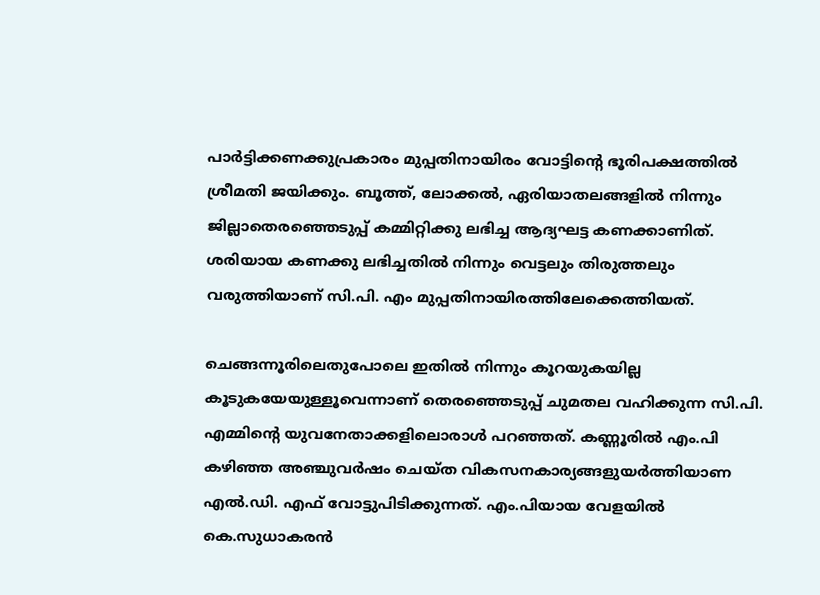പാര്‍ട്ടിക്കണക്കുപ്രകാരം മുപ്പതിനായിരം വോട്ടിന്റെ ഭൂരിപക്ഷത്തില്‍ ശ്രീമതി ജയിക്കും. ബൂത്ത്, ലോക്കല്‍, ഏരിയാതലങ്ങളില്‍ നിന്നും ജില്ലാതെരഞ്ഞെടുപ്പ് കമ്മിറ്റിക്കു ലഭിച്ച ആദ്യഘട്ട കണക്കാണിത്. ശരിയായ കണക്കു ലഭിച്ചതില്‍ നിന്നും വെട്ടലും തിരുത്തലും വരുത്തിയാണ് സി.പി. എം മുപ്പതിനായിരത്തിലേക്കെത്തിയത്.

ചെങ്ങന്നൂരിലെതുപോലെ ഇതില്‍ നിന്നും കൂറയുകയില്ല കൂടുകയേയുള്ളൂവെന്നാണ് തെരഞ്ഞെടുപ്പ് ചുമതല വഹിക്കുന്ന സി.പി. എമ്മിന്റെ യുവനേതാക്കളിലൊരാള്‍ പറഞ്ഞത്. കണ്ണൂരില്‍ എം.പി കഴിഞ്ഞ അഞ്ചുവര്‍ഷം ചെയ്ത വികസനകാര്യങ്ങളുയര്‍ത്തിയാണ എല്‍.ഡി. എഫ് വോട്ടുപിടിക്കുന്നത്. എം.പിയായ വേളയില്‍ കെ.സുധാകരന്‍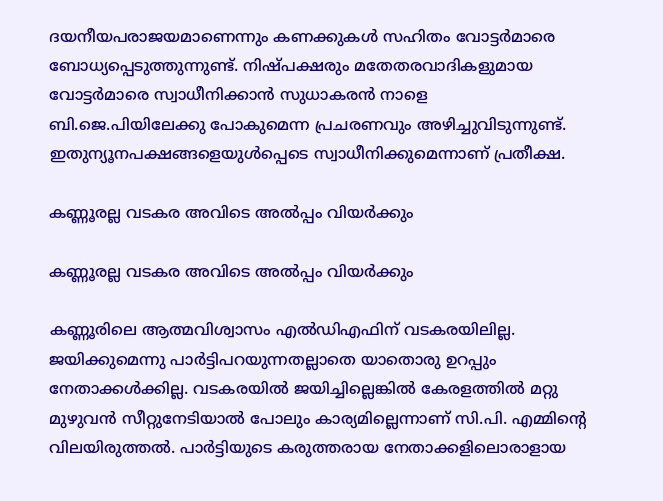ദയനീയപരാജയമാണെന്നും കണക്കുകള്‍ സഹിതം വോട്ടര്‍മാരെ ബോധ്യപ്പെടുത്തുന്നുണ്ട്. നിഷ്പക്ഷരും മതേതരവാദികളുമായ വോട്ടര്‍മാരെ സ്വാധീനിക്കാന്‍ സുധാകരന്‍ നാളെ ബി.ജെ.പിയിലേക്കു പോകുമെന്ന പ്രചരണവും അഴിച്ചുവിടുന്നുണ്ട്. ഇതുന്യൂനപക്ഷങ്ങളെയുള്‍പ്പെടെ സ്വാധീനിക്കുമെന്നാണ് പ്രതീക്ഷ.

കണ്ണൂരല്ല വടകര അവിടെ അല്‍പ്പം വിയര്‍ക്കും

കണ്ണൂരല്ല വടകര അവിടെ അല്‍പ്പം വിയര്‍ക്കും

കണ്ണൂരിലെ ആത്മവിശ്വാസം എല്‍ഡിഎഫിന് വടകരയിലില്ല. ജയിക്കുമെന്നു പാര്‍ട്ടിപറയുന്നതല്ലാതെ യാതൊരു ഉറപ്പും നേതാക്കള്‍ക്കില്ല. വടകരയില്‍ ജയിച്ചില്ലെങ്കില്‍ കേരളത്തില്‍ മറ്റു മുഴുവന്‍ സീറ്റുനേടിയാല്‍ പോലും കാര്യമില്ലെന്നാണ് സി.പി. എമ്മിന്റെ വിലയിരുത്തല്‍. പാര്‍ട്ടിയുടെ കരുത്തരായ നേതാക്കളിലൊരാളായ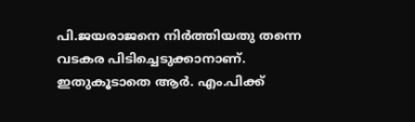പി.ജയരാജനെ നിര്‍ത്തിയതു തന്നെ വടകര പിടിച്ചെടുക്കാനാണ്. ഇതുകൂടാതെ ആര്‍. എം.പിക്ക്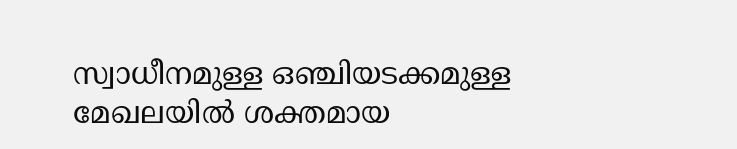സ്വാധീനമുള്ള ഒഞ്ചിയടക്കമുള്ള മേഖലയില്‍ ശക്തമായ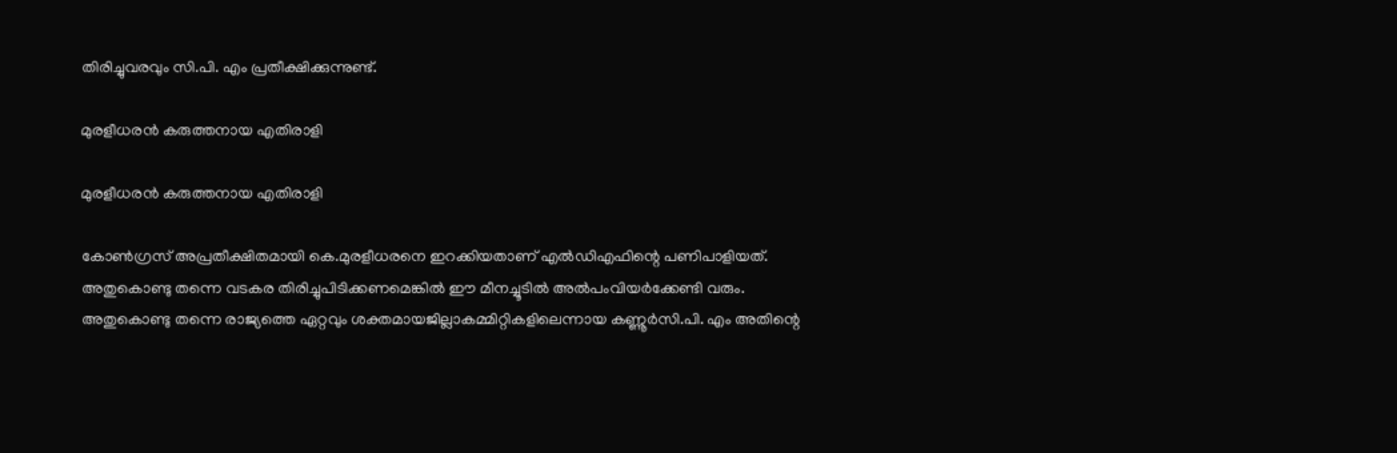തിരിച്ചുവരവും സി.പി. എം പ്രതീക്ഷിക്കുന്നുണ്ട്.

മുരളീധരൻ കരുത്തനായ എതിരാളി

മുരളീധരൻ കരുത്തനായ എതിരാളി

കോണ്‍ഗ്രസ് അപ്രതീക്ഷിതമായി കെ.മുരളീധരനെ ഇറക്കിയതാണ് എല്‍ഡിഎഫിന്റെ പണിപാളിയത്. അതുകൊണ്ടു തന്നെ വടകര തിരിച്ചുപിടിക്കണമെങ്കില്‍ ഈ മീനച്ചൂടില്‍ അല്‍പംവിയര്‍ക്കേണ്ടി വരും. അതുകൊണ്ടു തന്നെ രാജ്യത്തെ ഏറ്റവും ശക്തമായജില്ലാകമ്മിറ്റികളിലെന്നായ കണ്ണൂര്‍സി.പി. എം അതിന്റെ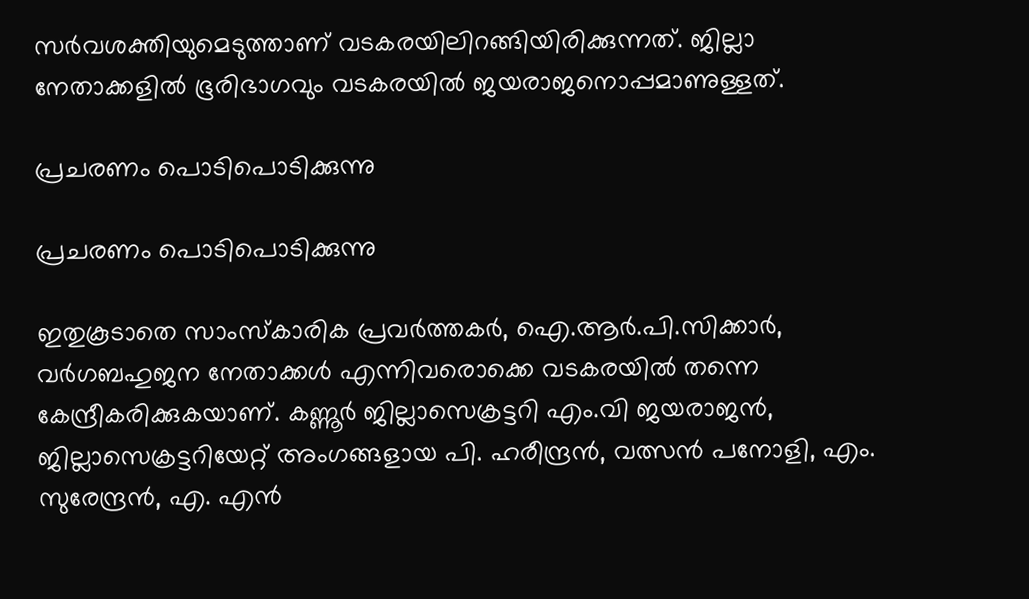സര്‍വശക്തിയുമെടുത്താണ് വടകരയിലിറങ്ങിയിരിക്കുന്നത്. ജില്ലാ നേതാക്കളില്‍ ഭൂരിഭാഗവും വടകരയില്‍ ജയരാജനൊപ്പമാണുള്ളത്.

പ്രചരണം പൊടിപൊടിക്കുന്നു

പ്രചരണം പൊടിപൊടിക്കുന്നു

ഇതുകൂടാതെ സാംസ്‌കാരിക പ്രവര്‍ത്തകര്‍, ഐ.ആര്‍.പി.സിക്കാര്‍, വര്‍ഗബഹുജന നേതാക്കള്‍ എന്നിവരൊക്കെ വടകരയില്‍ തന്നെ കേന്ദ്രീകരിക്കുകയാണ്. കണ്ണൂര്‍ ജില്ലാസെക്രട്ടറി എം.വി ജയരാജന്‍, ജില്ലാസെക്രട്ടറിയേറ്റ് അംഗങ്ങളായ പി. ഹരീന്ദ്രന്‍, വത്സന്‍ പനോളി, എം. സുരേന്ദ്രന്‍, എ. എന്‍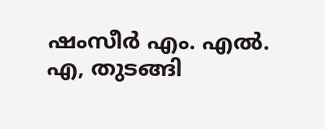ഷംസീര്‍ എം. എല്‍. എ, തുടങ്ങി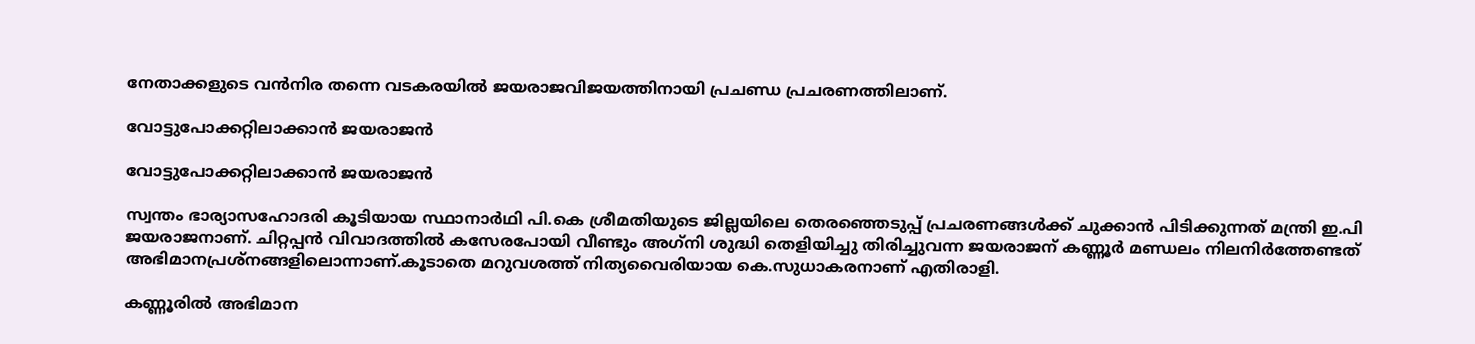നേതാക്കളുടെ വന്‍നിര തന്നെ വടകരയില്‍ ജയരാജവിജയത്തിനായി പ്രചണ്ഡ പ്രചരണത്തിലാണ്.

വോട്ടുപോക്കറ്റിലാക്കാന്‍ ജയരാജന്‍

വോട്ടുപോക്കറ്റിലാക്കാന്‍ ജയരാജന്‍

സ്വന്തം ഭാര്യാസഹോദരി കൂടിയായ സ്ഥാനാര്‍ഥി പി.കെ ശ്രീമതിയുടെ ജില്ലയിലെ തെരഞ്ഞെടുപ്പ് പ്രചരണങ്ങള്‍ക്ക് ചുക്കാന്‍ പിടിക്കുന്നത് മന്ത്രി ഇ.പി ജയരാജനാണ്. ചിറ്റപ്പന്‍ വിവാദത്തില്‍ കസേരപോയി വീണ്ടും അഗ്‌നി ശുദ്ധി തെളിയിച്ചു തിരിച്ചുവന്ന ജയരാജന് കണ്ണൂര്‍ മണ്ഡലം നിലനിര്‍ത്തേണ്ടത് അഭിമാനപ്രശ്‌നങ്ങളിലൊന്നാണ്.കൂടാതെ മറുവശത്ത് നിത്യവൈരിയായ കെ.സുധാകരനാണ് എതിരാളി.

കണ്ണൂരിൽ അഭിമാന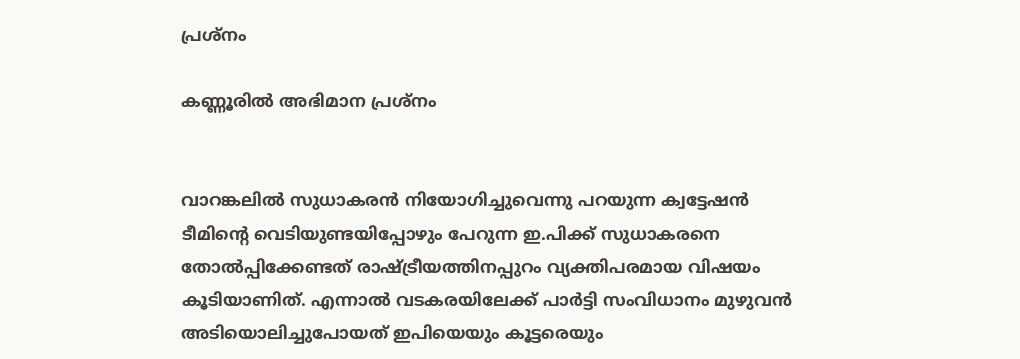പ്രശ്നം

കണ്ണൂരിൽ അഭിമാന പ്രശ്നം


വാറങ്കലില്‍ സുധാകരന്‍ നിയോഗിച്ചുവെന്നു പറയുന്ന ക്വട്ടേഷന്‍ ടീമിന്റെ വെടിയുണ്ടയിപ്പോഴും പേറുന്ന ഇ.പിക്ക് സുധാകരനെ തോല്‍പ്പിക്കേണ്ടത് രാഷ്ട്രീയത്തിനപ്പുറം വ്യക്തിപരമായ വിഷയം കൂടിയാണിത്. എന്നാല്‍ വടകരയിലേക്ക് പാര്‍ട്ടി സംവിധാനം മുഴുവന്‍ അടിയൊലിച്ചുപോയത് ഇപിയെയും കൂട്ടരെയും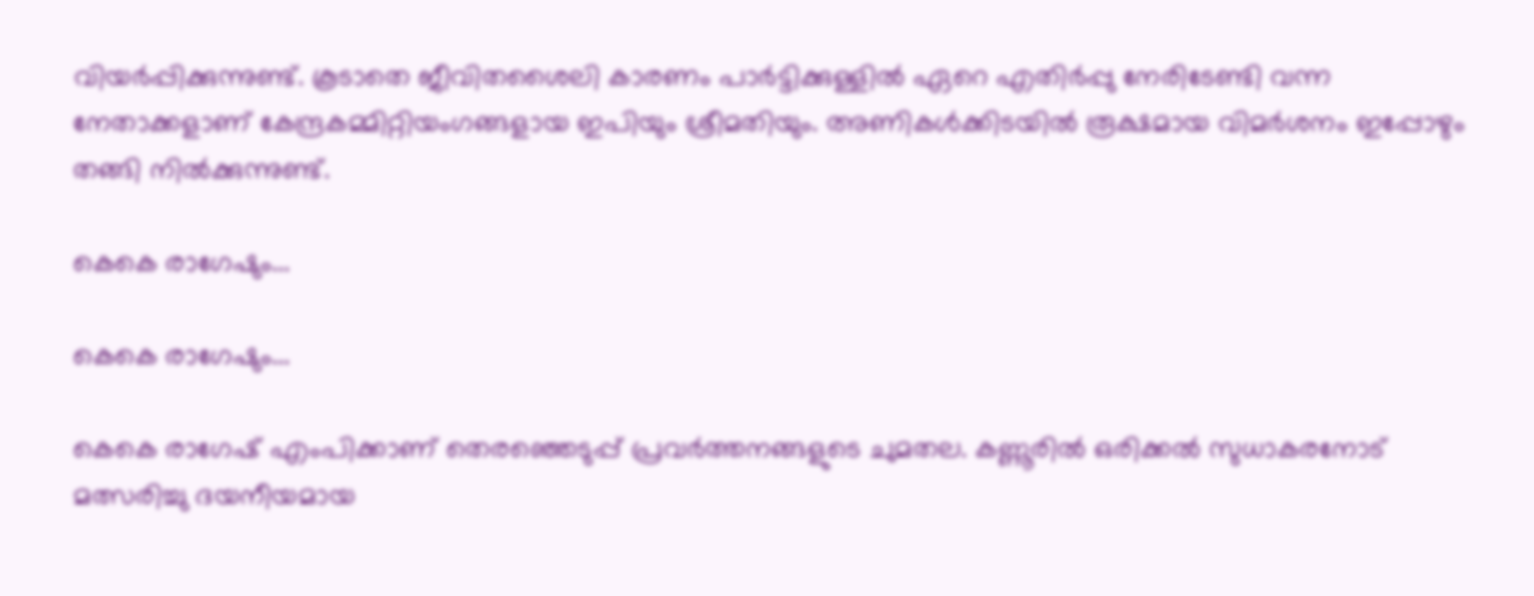വിയര്‍പ്പിക്കുന്നുണ്ട്. കൂടാതെ ജീവിതശൈലി കാരണം പാര്‍ട്ടിക്കുള്ളില്‍ ഏറെ എതിര്‍പ്പു നേരിടേണ്ടി വന്ന നേതാക്കളാണ് കേന്ദ്രകമ്മിറ്റിയംഗങ്ങളായ ഇപിയും ശ്രീമതിയും. അണികള്‍ക്കിടയില്‍ രൂക്ഷമായ വിമര്‍ശനം ഇപ്പോഴും തങ്ങി നില്‍ക്കുന്നുണ്ട്.

കെകെ രാഗേഷും...

കെകെ രാഗേഷും...

കെകെ രാഗേഷ് എംപിക്കാണ് തെരഞ്ഞെടുപ്പ് പ്രവര്‍ത്തനങ്ങളുടെ ചുമതല. കണ്ണൂരില്‍ ഒരിക്കല്‍ സുധാകരനോട് മത്സരിച്ചു ദയനീയമായ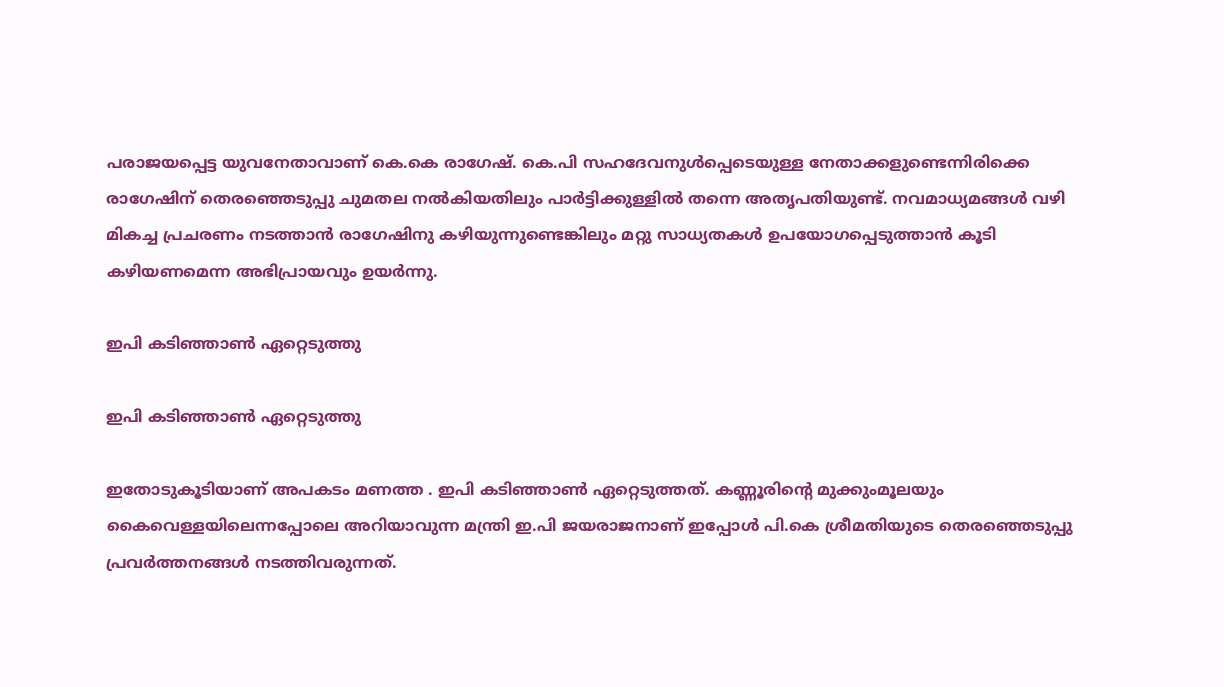പരാജയപ്പെട്ട യുവനേതാവാണ് കെ.കെ രാഗേഷ്. കെ.പി സഹദേവനുള്‍പ്പെടെയുള്ള നേതാക്കളുണ്ടെന്നിരിക്കെ രാഗേഷിന് തെരഞ്ഞെടുപ്പു ചുമതല നല്‍കിയതിലും പാര്‍ട്ടിക്കുള്ളില്‍ തന്നെ അതൃപതിയുണ്ട്. നവമാധ്യമങ്ങള്‍ വഴി മികച്ച പ്രചരണം നടത്താന്‍ രാഗേഷിനു കഴിയുന്നുണ്ടെങ്കിലും മറ്റു സാധ്യതകള്‍ ഉപയോഗപ്പെടുത്താന്‍ കൂടി കഴിയണമെന്ന അഭിപ്രായവും ഉയര്‍ന്നു.

ഇപി കടിഞ്ഞാണ്‍ ഏറ്റെടുത്തു

ഇപി കടിഞ്ഞാണ്‍ ഏറ്റെടുത്തു

ഇതോടുകൂടിയാണ് അപകടം മണത്ത . ഇപി കടിഞ്ഞാണ്‍ ഏറ്റെടുത്തത്. കണ്ണൂരിന്റെ മുക്കുംമൂലയും കൈവെള്ളയിലെന്നപ്പോലെ അറിയാവുന്ന മന്ത്രി ഇ.പി ജയരാജനാണ് ഇപ്പോള്‍ പി.കെ ശ്രീമതിയുടെ തെരഞ്ഞെടുപ്പു പ്രവര്‍ത്തനങ്ങള്‍ നടത്തിവരുന്നത്.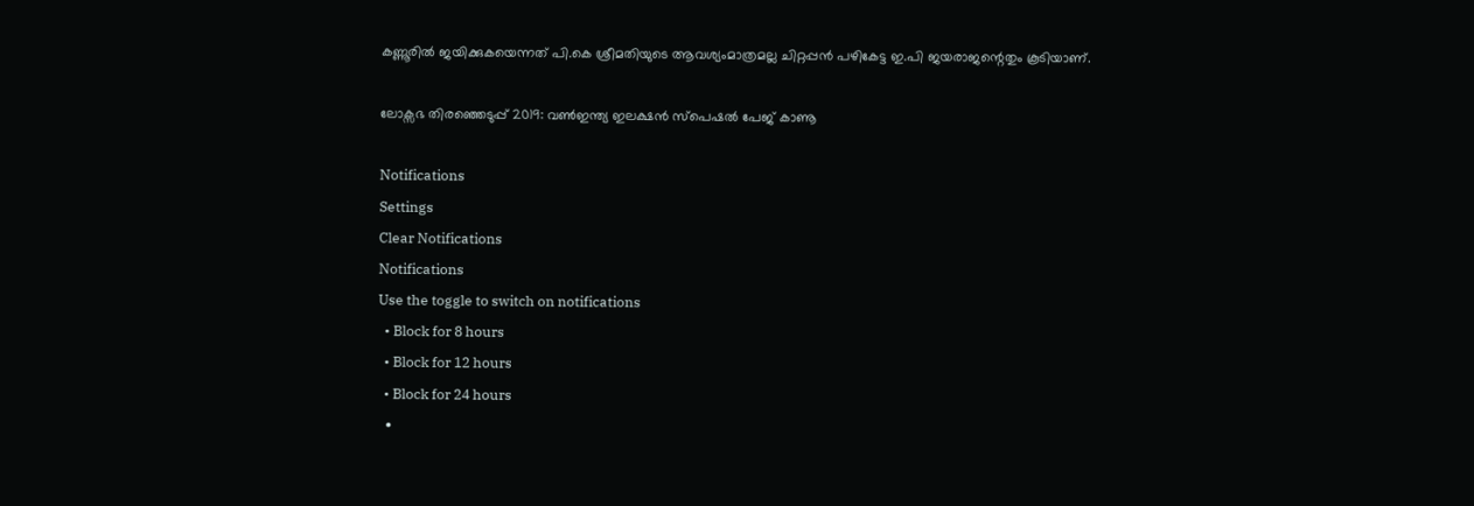കണ്ണൂരില്‍ ജയിക്കുകയെന്നത് പി.കെ ശ്രീമതിയുടെ ആവശ്യംമാത്രമല്ല ചിറ്റപ്പന്‍ പഴികേട്ട ഇ.പി ജയരാജന്റെതും കൂടിയാണ്.

ലോക്സഭ തിരഞ്ഞെടുപ്പ് 2019: വൺഇന്ത്യ ഇലക്ഷൻ സ്പെഷൽ പേജ് കാണൂ

Notifications
Settings
Clear Notifications
Notifications
Use the toggle to switch on notifications
  • Block for 8 hours
  • Block for 12 hours
  • Block for 24 hours
  •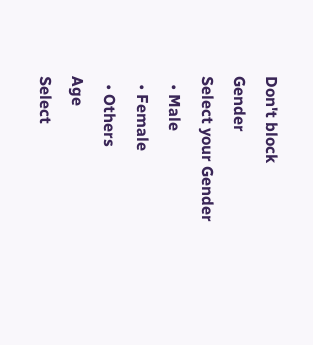Don't block
Gender
Select your Gender
  • Male
  • Female
  • Others
Age
Select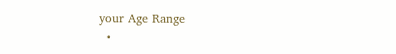your Age Range
  •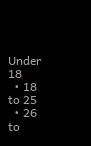Under 18
  • 18 to 25
  • 26 to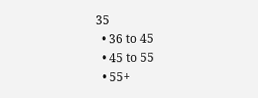35
  • 36 to 45
  • 45 to 55
  • 55+